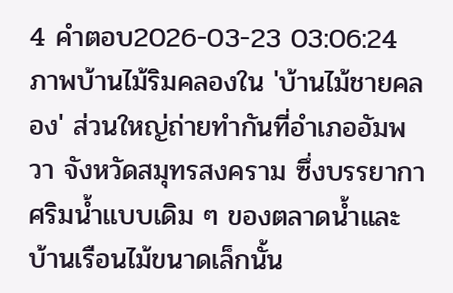4 คำตอบ2026-03-23 03:06:24
ภาพบ้านไม้ริมคลองใน 'บ้านไม้ชายคลอง' ส่วนใหญ่ถ่ายทำกันที่อำเภออัมพวา จังหวัดสมุทรสงคราม ซึ่งบรรยากาศริมน้ำแบบเดิม ๆ ของตลาดน้ำและบ้านเรือนไม้ขนาดเล็กนั้น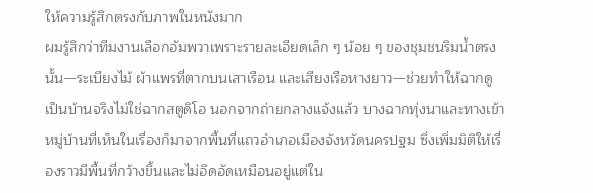ให้ความรู้สึกตรงกับภาพในหนังมาก
ผมรู้สึกว่าทีมงานเลือกอัมพวาเพราะรายละเอียดเล็ก ๆ น้อย ๆ ของชุมชนริมน้ำตรงนั้น—ระเบียงไม้ ผ้าแพรที่ตากบนเสาเรือน และเสียงเรือหางยาว—ช่วยทำให้ฉากดูเป็นบ้านจริงไม่ใช่ฉากสตูดิโอ นอกจากถ่ายกลางแจ้งแล้ว บางฉากทุ่งนาและทางเข้าหมู่บ้านที่เห็นในเรื่องก็มาจากพื้นที่แถวอำเภอเมืองจังหวัดนครปฐม ซึ่งเพิ่มมิติให้เรื่องราวมีพื้นที่กว้างขึ้นและไม่อึดอัดเหมือนอยู่แต่ใน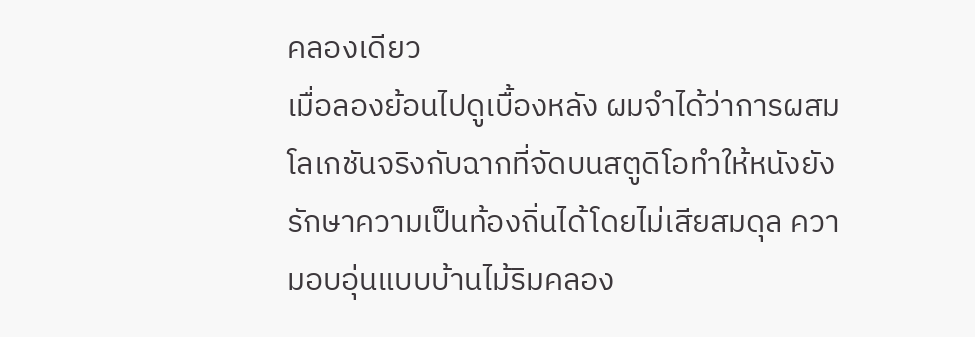คลองเดียว
เมื่อลองย้อนไปดูเบื้องหลัง ผมจำได้ว่าการผสมโลเกชันจริงกับฉากที่จัดบนสตูดิโอทำให้หนังยังรักษาความเป็นท้องถิ่นได้โดยไม่เสียสมดุล ความอบอุ่นแบบบ้านไม้ริมคลอง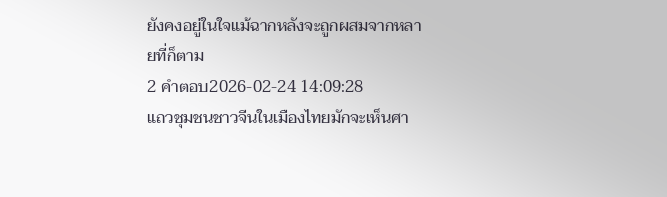ยังคงอยู่ในใจแม้ฉากหลังจะถูกผสมจากหลายที่ก็ตาม
2 คำตอบ2026-02-24 14:09:28
แถวชุมชนชาวจีนในเมืองไทยมักจะเห็นศา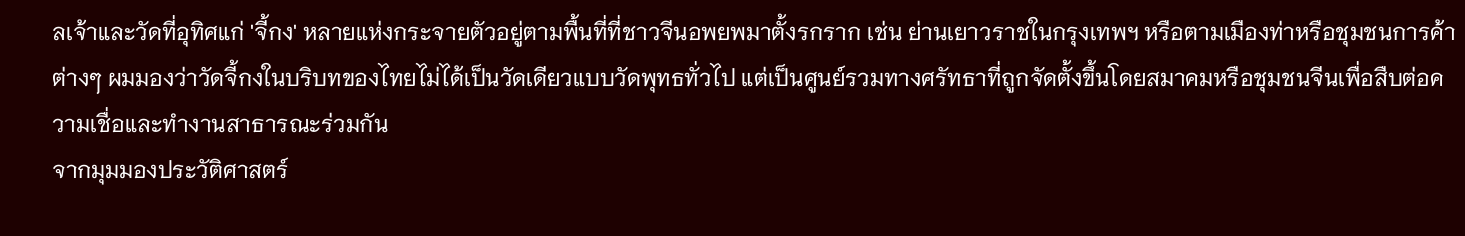ลเจ้าและวัดที่อุทิศแก่ 'จี้กง' หลายแห่งกระจายตัวอยู่ตามพื้นที่ที่ชาวจีนอพยพมาตั้งรกราก เช่น ย่านเยาวราชในกรุงเทพฯ หรือตามเมืองท่าหรือชุมชนการค้าต่างๆ ผมมองว่าวัดจี้กงในบริบทของไทยไม่ได้เป็นวัดเดียวแบบวัดพุทธทั่วไป แต่เป็นศูนย์รวมทางศรัทธาที่ถูกจัดตั้งขึ้นโดยสมาคมหรือชุมชนจีนเพื่อสืบต่อความเชื่อและทำงานสาธารณะร่วมกัน
จากมุมมองประวัติศาสตร์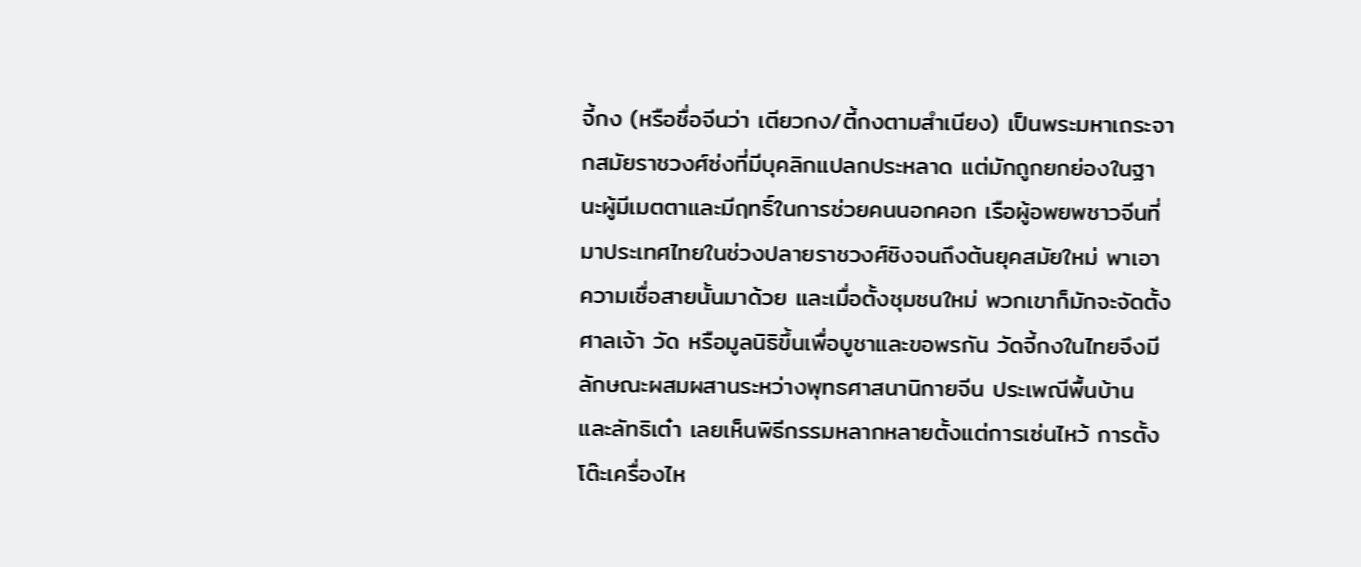จี้กง (หรือชื่อจีนว่า เตียวกง/ตี้กงตามสำเนียง) เป็นพระมหาเถระจากสมัยราชวงศ์ซ่งที่มีบุคลิกแปลกประหลาด แต่มักถูกยกย่องในฐานะผู้มีเมตตาและมีฤทธิ์ในการช่วยคนนอกคอก เรือผู้อพยพชาวจีนที่มาประเทศไทยในช่วงปลายราชวงศ์ชิงจนถึงต้นยุคสมัยใหม่ พาเอาความเชื่อสายนั้นมาด้วย และเมื่อตั้งชุมชนใหม่ พวกเขาก็มักจะจัดตั้งศาลเจ้า วัด หรือมูลนิธิขึ้นเพื่อบูชาและขอพรกัน วัดจี้กงในไทยจึงมีลักษณะผสมผสานระหว่างพุทธศาสนานิกายจีน ประเพณีพื้นบ้าน และลัทธิเต๋า เลยเห็นพิธีกรรมหลากหลายตั้งแต่การเซ่นไหว้ การตั้งโต๊ะเครื่องไห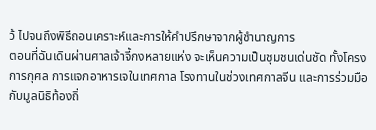ว้ ไปจนถึงพิธีถอนเคราะห์และการให้คำปรึกษาจากผู้ชำนาญการ
ตอนที่ฉันเดินผ่านศาลเจ้าจี้กงหลายแห่ง จะเห็นความเป็นชุมชนเด่นชัด ทั้งโครงการกุศล การแจกอาหารเจในเทศกาล โรงทานในช่วงเทศกาลจีน และการร่วมมือกับมูลนิธิท้องถิ่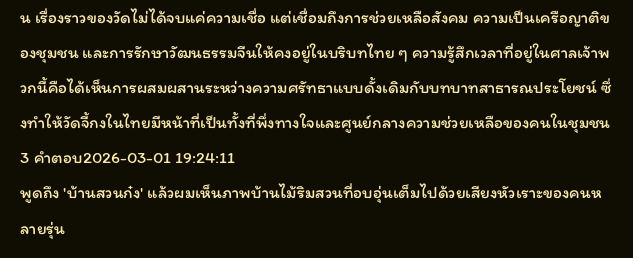น เรื่องราวของวัดไม่ได้จบแค่ความเชื่อ แต่เชื่อมถึงการช่วยเหลือสังคม ความเป็นเครือญาติของชุมชน และการรักษาวัฒนธรรมจีนให้คงอยู่ในบริบทไทย ๆ ความรู้สึกเวลาที่อยู่ในศาลเจ้าพวกนี้คือได้เห็นการผสมผสานระหว่างความศรัทธาแบบดั้งเดิมกับบทบาทสาธารณประโยชน์ ซึ่งทำให้วัดจี้กงในไทยมีหน้าที่เป็นทั้งที่พึ่งทางใจและศูนย์กลางความช่วยเหลือของคนในชุมชน
3 คำตอบ2026-03-01 19:24:11
พูดถึง 'บ้านสวนก๋ง' แล้วผมเห็นภาพบ้านไม้ริมสวนที่อบอุ่นเต็มไปด้วยเสียงหัวเราะของคนหลายรุ่น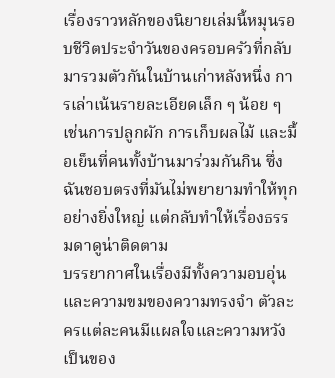เรื่องราวหลักของนิยายเล่มนี้หมุนรอบชีวิตประจำวันของครอบครัวที่กลับมารวมตัวกันในบ้านเก่าหลังหนึ่ง การเล่าเน้นรายละเอียดเล็ก ๆ น้อย ๆ เช่นการปลูกผัก การเก็บผลไม้ และมื้อเย็นที่คนทั้งบ้านมาร่วมกันกิน ซึ่งฉันชอบตรงที่มันไม่พยายามทำให้ทุกอย่างยิ่งใหญ่ แต่กลับทำให้เรื่องธรรมดาดูน่าติดตาม
บรรยากาศในเรื่องมีทั้งความอบอุ่นและความขมของความทรงจำ ตัวละครแต่ละคนมีแผลใจและความหวังเป็นของ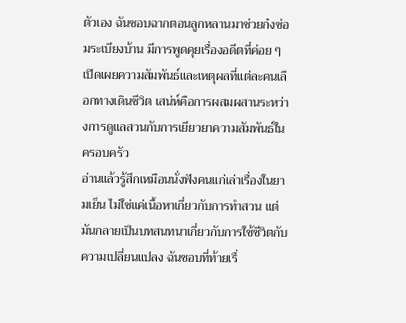ตัวเอง ฉันชอบฉากตอนลูกหลานมาช่วยก๋งซ่อมระเบียงบ้าน มีการพูดคุยเรื่องอดีตที่ค่อย ๆ เปิดเผยความสัมพันธ์และเหตุผลที่แต่ละคนเลือกทางเดินชีวิต เสน่ห์คือการผสมผสานระหว่างการดูแลสวนกับการเยียวยาความสัมพันธ์ในครอบครัว
อ่านแล้วรู้สึกเหมือนนั่งฟังคนแก่เล่าเรื่องในยามเย็น ไม่ใช่แค่เนื้อหาเกี่ยวกับการทำสวน แต่มันกลายเป็นบทสนทนาเกี่ยวกับการใช้ชีวิตกับความเปลี่ยนแปลง ฉันชอบที่ท้ายเรื่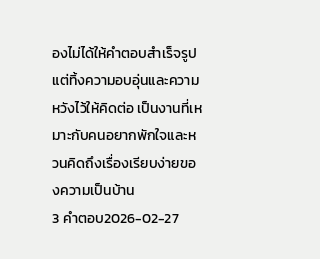องไม่ได้ให้คำตอบสำเร็จรูป แต่ทิ้งความอบอุ่นและความหวังไว้ให้คิดต่อ เป็นงานที่เหมาะกับคนอยากพักใจและหวนคิดถึงเรื่องเรียบง่ายของความเป็นบ้าน
3 คำตอบ2026-02-27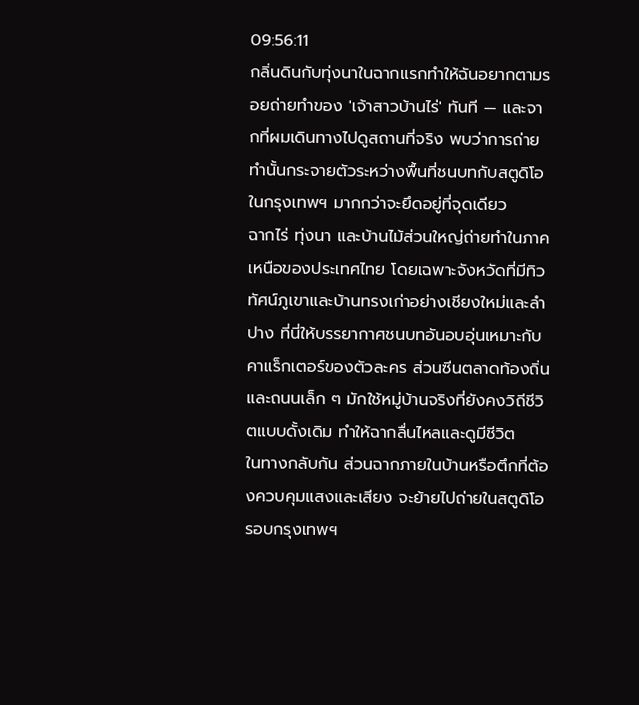09:56:11
กลิ่นดินกับทุ่งนาในฉากแรกทำให้ฉันอยากตามรอยถ่ายทำของ 'เจ้าสาวบ้านไร่' ทันที — และจากที่ผมเดินทางไปดูสถานที่จริง พบว่าการถ่ายทำนั้นกระจายตัวระหว่างพื้นที่ชนบทกับสตูดิโอในกรุงเทพฯ มากกว่าจะยึดอยู่ที่จุดเดียว
ฉากไร่ ทุ่งนา และบ้านไม้ส่วนใหญ่ถ่ายทำในภาคเหนือของประเทศไทย โดยเฉพาะจังหวัดที่มีทิวทัศน์ภูเขาและบ้านทรงเก่าอย่างเชียงใหม่และลำปาง ที่นี่ให้บรรยากาศชนบทอันอบอุ่นเหมาะกับคาแร็กเตอร์ของตัวละคร ส่วนซีนตลาดท้องถิ่นและถนนเล็ก ๆ มักใช้หมู่บ้านจริงที่ยังคงวิถีชีวิตแบบดั้งเดิม ทำให้ฉากลื่นไหลและดูมีชีวิต
ในทางกลับกัน ส่วนฉากภายในบ้านหรือตึกที่ต้องควบคุมแสงและเสียง จะย้ายไปถ่ายในสตูดิโอรอบกรุงเทพฯ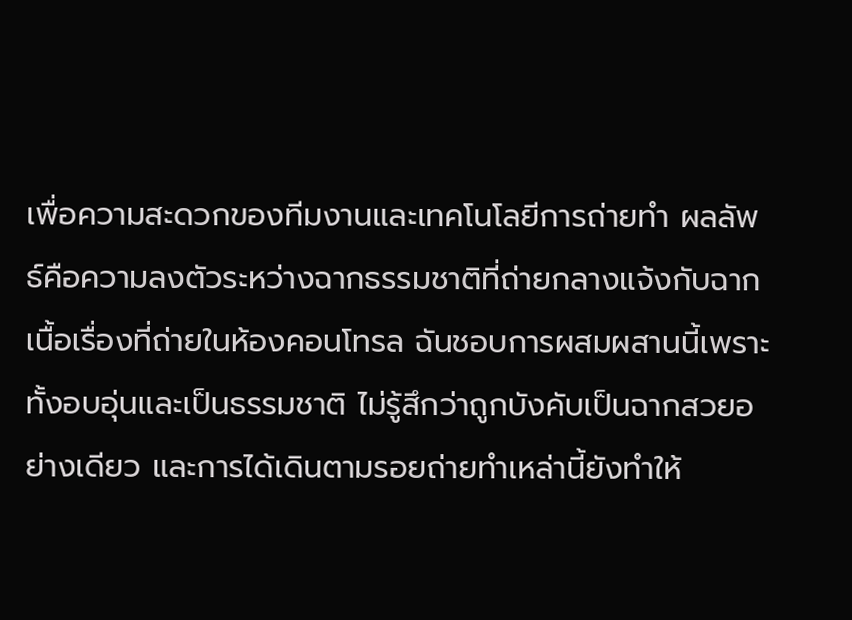เพื่อความสะดวกของทีมงานและเทคโนโลยีการถ่ายทำ ผลลัพธ์คือความลงตัวระหว่างฉากธรรมชาติที่ถ่ายกลางแจ้งกับฉากเนื้อเรื่องที่ถ่ายในห้องคอนโทรล ฉันชอบการผสมผสานนี้เพราะทั้งอบอุ่นและเป็นธรรมชาติ ไม่รู้สึกว่าถูกบังคับเป็นฉากสวยอย่างเดียว และการได้เดินตามรอยถ่ายทำเหล่านี้ยังทำให้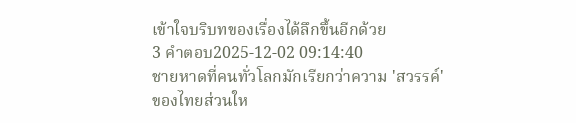เข้าใจบริบทของเรื่องได้ลึกขึ้นอีกด้วย
3 คำตอบ2025-12-02 09:14:40
ชายหาดที่คนทั่วโลกมักเรียกว่าความ 'สวรรค์' ของไทยส่วนให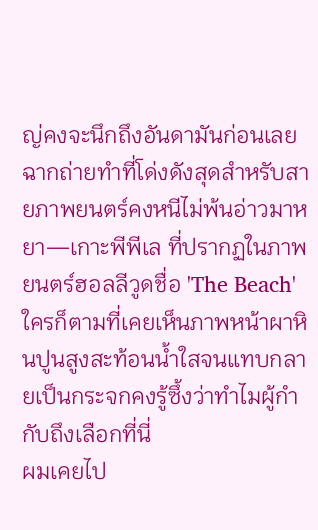ญ่คงจะนึกถึงอันดามันก่อนเลย ฉากถ่ายทำที่โด่งดังสุดสำหรับสายภาพยนตร์คงหนีไม่พ้นอ่าวมาหยา—เกาะพีพีเล ที่ปรากฏในภาพยนตร์ฮอลลีวูดชื่อ 'The Beach' ใครก็ตามที่เคยเห็นภาพหน้าผาหินปูนสูงสะท้อนน้ำใสจนแทบกลายเป็นกระจกคงรู้ซึ้งว่าทำไมผู้กำกับถึงเลือกที่นี่
ผมเคยไป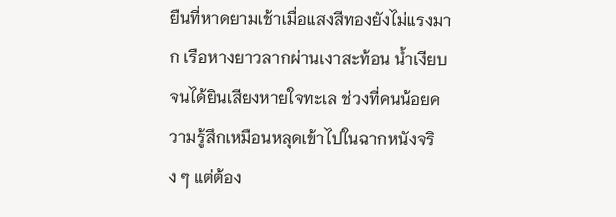ยืนที่หาดยามเช้าเมื่อแสงสีทองยังไม่แรงมาก เรือหางยาวลากผ่านเงาสะท้อน น้ำเงียบจนได้ยินเสียงหายใจทะเล ช่วงที่คนน้อยความรู้สึกเหมือนหลุดเข้าไปในฉากหนังจริง ๆ แต่ต้อง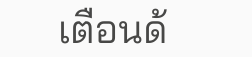เตือนด้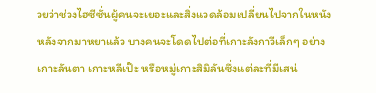วยว่าช่วงไฮซีซั่นผู้คนจะเยอะและสิ่งแวดล้อมเปลี่ยนไปจากในหนัง หลังจากมาหยาแล้ว บางคนจะโดดไปต่อที่เกาะลังกาวีเล็กๆ อย่างเกาะลันตา เกาะหลีเป๊ะ หรือหมู่เกาะสิมิลันซึ่งแต่ละที่มีเสน่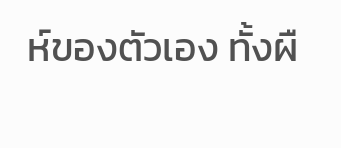ห์ของตัวเอง ทั้งผื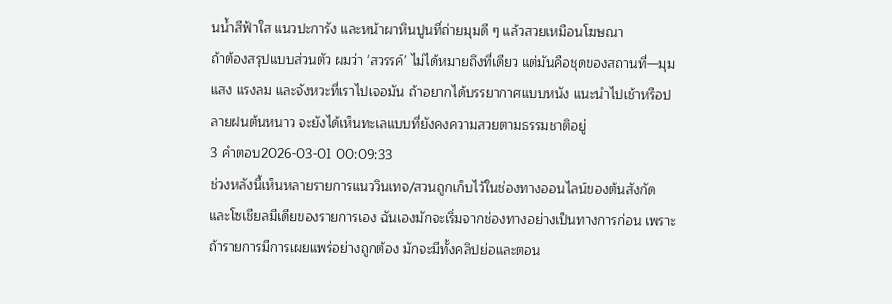นน้ำสีฟ้าใส แนวปะการัง และหน้าผาหินปูนที่ถ่ายมุมดี ๆ แล้วสวยเหมือนโฆษณา
ถ้าต้องสรุปแบบส่วนตัว ผมว่า 'สวรรค์' ไม่ได้หมายถึงที่เดียว แต่มันคือชุดของสถานที่—มุมแสง แรงลม และจังหวะที่เราไปเจอมัน ถ้าอยากได้บรรยากาศแบบหนัง แนะนำไปเช้าหรือปลายฝนต้นหนาว จะยังได้เห็นทะเลแบบที่ยังคงความสวยตามธรรมชาติอยู่
3 คำตอบ2026-03-01 00:09:33
ช่วงหลังนี้เห็นหลายรายการแนววินเทจ/สวนถูกเก็บไว้ในช่องทางออนไลน์ของต้นสังกัดและโซเชียลมีเดียของรายการเอง ฉันเองมักจะเริ่มจากช่องทางอย่างเป็นทางการก่อน เพราะถ้ารายการมีการเผยแพร่อย่างถูกต้อง มักจะมีทั้งคลิปย่อและตอน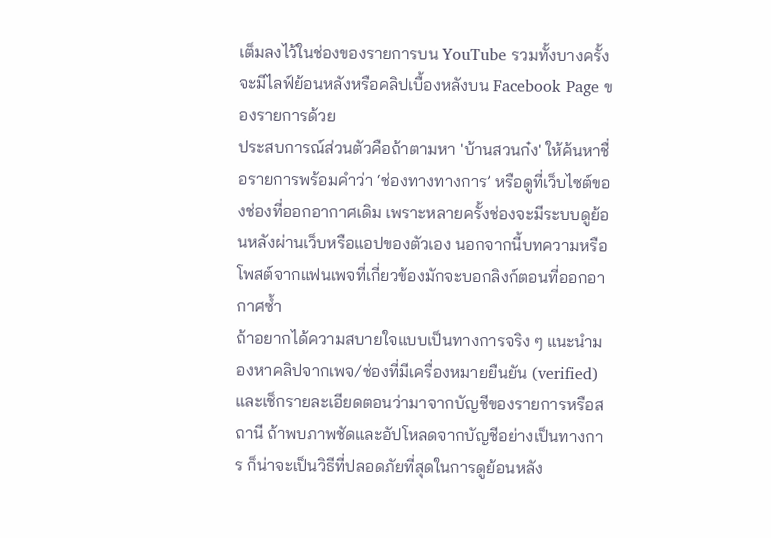เต็มลงไว้ในช่องของรายการบน YouTube รวมทั้งบางครั้งจะมีไลฟ์ย้อนหลังหรือคลิปเบื้องหลังบน Facebook Page ของรายการด้วย
ประสบการณ์ส่วนตัวคือถ้าตามหา 'บ้านสวนก๋ง' ให้ค้นหาชื่อรายการพร้อมคำว่า ‘ช่องทางทางการ’ หรือดูที่เว็บไซต์ของช่องที่ออกอากาศเดิม เพราะหลายครั้งช่องจะมีระบบดูย้อนหลังผ่านเว็บหรือแอปของตัวเอง นอกจากนี้บทความหรือโพสต์จากแฟนเพจที่เกี่ยวข้องมักจะบอกลิงก์ตอนที่ออกอากาศซ้ำ
ถ้าอยากได้ความสบายใจแบบเป็นทางการจริง ๆ แนะนำมองหาคลิปจากเพจ/ช่องที่มีเครื่องหมายยืนยัน (verified) และเช็กรายละเอียดตอนว่ามาจากบัญชีของรายการหรือสถานี ถ้าพบภาพชัดและอัปโหลดจากบัญชีอย่างเป็นทางการ ก็น่าจะเป็นวิธีที่ปลอดภัยที่สุดในการดูย้อนหลัง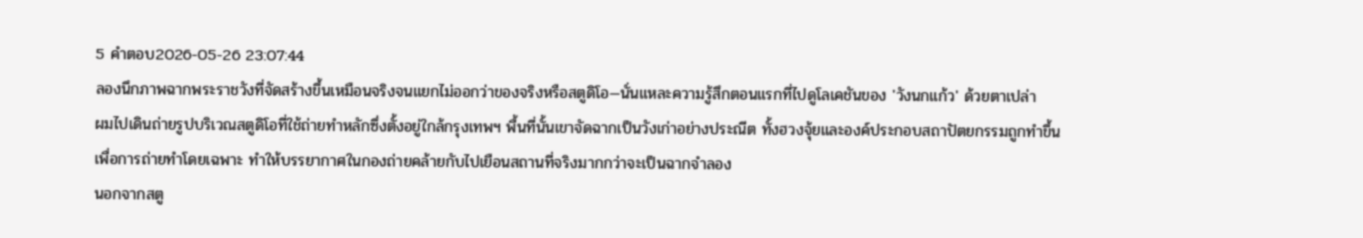5 คำตอบ2026-05-26 23:07:44
ลองนึกภาพฉากพระราชวังที่จัดสร้างขึ้นเหมือนจริงจนแยกไม่ออกว่าของจริงหรือสตูดิโอ—นั่นแหละความรู้สึกตอนแรกที่ไปดูโลเคชันของ 'วังนกแก้ว' ด้วยตาเปล่า
ผมไปเดินถ่ายรูปบริเวณสตูดิโอที่ใช้ถ่ายทำหลักซึ่งตั้งอยู่ใกล้กรุงเทพฯ พื้นที่นั้นเขาจัดฉากเป็นวังเก่าอย่างประณีต ทั้งฮวงจุ้ยและองค์ประกอบสถาปัตยกรรมถูกทำขึ้นเพื่อการถ่ายทำโดยเฉพาะ ทำให้บรรยากาศในกองถ่ายคล้ายกับไปเยือนสถานที่จริงมากกว่าจะเป็นฉากจำลอง
นอกจากสตู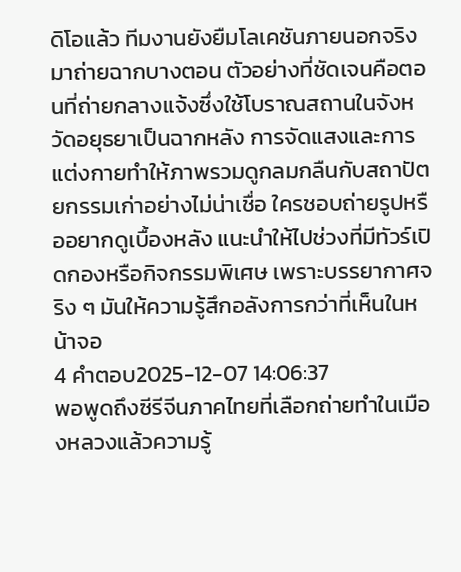ดิโอแล้ว ทีมงานยังยืมโลเคชันภายนอกจริงมาถ่ายฉากบางตอน ตัวอย่างที่ชัดเจนคือตอนที่ถ่ายกลางแจ้งซึ่งใช้โบราณสถานในจังหวัดอยุธยาเป็นฉากหลัง การจัดแสงและการแต่งกายทำให้ภาพรวมดูกลมกลืนกับสถาปัตยกรรมเก่าอย่างไม่น่าเชื่อ ใครชอบถ่ายรูปหรืออยากดูเบื้องหลัง แนะนำให้ไปช่วงที่มีทัวร์เปิดกองหรือกิจกรรมพิเศษ เพราะบรรยากาศจริง ๆ มันให้ความรู้สึกอลังการกว่าที่เห็นในหน้าจอ
4 คำตอบ2025-12-07 14:06:37
พอพูดถึงซีรีจีนภาคไทยที่เลือกถ่ายทำในเมืองหลวงแล้วความรู้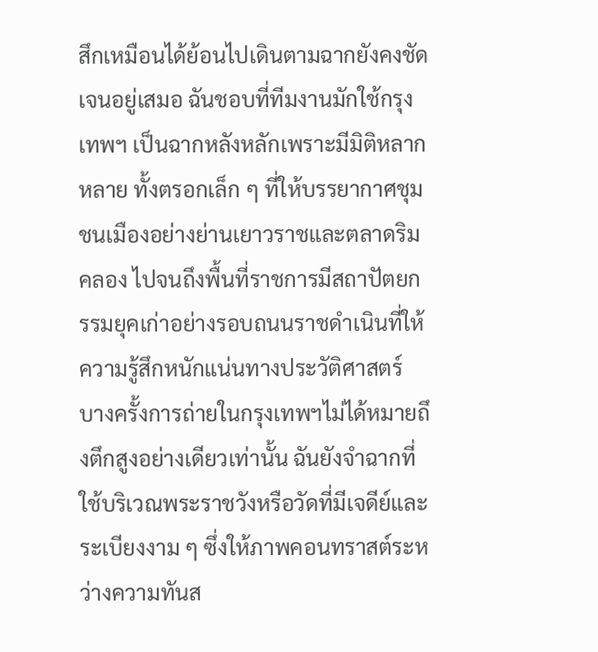สึกเหมือนได้ย้อนไปเดินตามฉากยังคงชัดเจนอยู่เสมอ ฉันชอบที่ทีมงานมักใช้กรุงเทพฯ เป็นฉากหลังหลักเพราะมีมิติหลากหลาย ทั้งตรอกเล็ก ๆ ที่ให้บรรยากาศชุมชนเมืองอย่างย่านเยาวราชและตลาดริมคลอง ไปจนถึงพื้นที่ราชการมีสถาปัตยกรรมยุคเก่าอย่างรอบถนนราชดำเนินที่ให้ความรู้สึกหนักแน่นทางประวัติศาสตร์
บางครั้งการถ่ายในกรุงเทพฯไม่ได้หมายถึงตึกสูงอย่างเดียวเท่านั้น ฉันยังจำฉากที่ใช้บริเวณพระราชวังหรือวัดที่มีเจดีย์และระเบียงงาม ๆ ซึ่งให้ภาพคอนทราสต์ระหว่างความทันส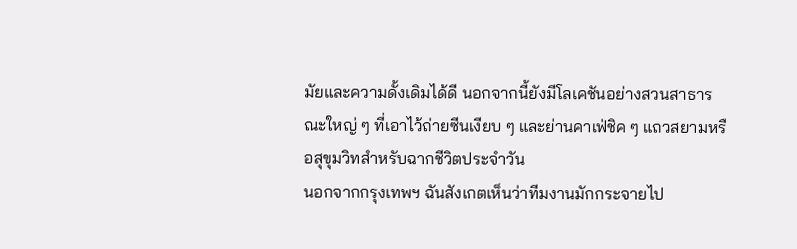มัยและความดั้งเดิมได้ดี นอกจากนี้ยังมีโลเคชันอย่างสวนสาธารณะใหญ่ ๆ ที่เอาไว้ถ่ายซีนเงียบ ๆ และย่านคาเฟ่ชิค ๆ แถวสยามหรือสุขุมวิทสำหรับฉากชีวิตประจำวัน
นอกจากกรุงเทพฯ ฉันสังเกตเห็นว่าทีมงานมักกระจายไป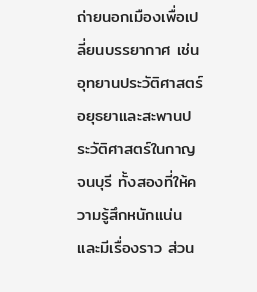ถ่ายนอกเมืองเพื่อเปลี่ยนบรรยากาศ เช่นอุทยานประวัติศาสตร์อยุธยาและสะพานประวัติศาสตร์ในกาญจนบุรี ทั้งสองที่ให้ความรู้สึกหนักแน่นและมีเรื่องราว ส่วน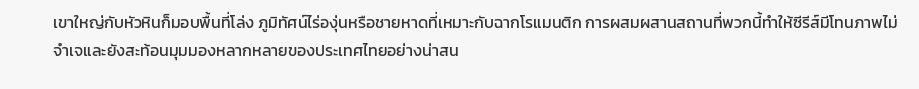เขาใหญ่กับหัวหินก็มอบพื้นที่โล่ง ภูมิทัศน์ไร่องุ่นหรือชายหาดที่เหมาะกับฉากโรแมนติก การผสมผสานสถานที่พวกนี้ทำให้ซีรีส์มีโทนภาพไม่จำเจและยังสะท้อนมุมมองหลากหลายของประเทศไทยอย่างน่าสน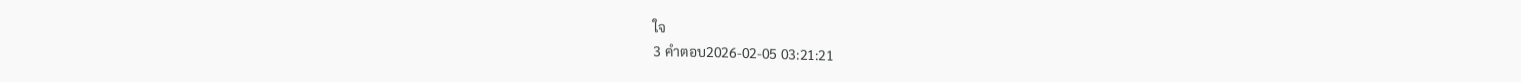ใจ
3 คำตอบ2026-02-05 03:21:21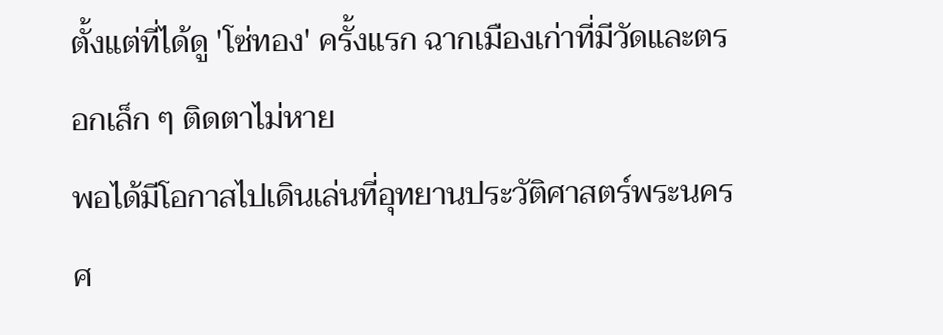ตั้งแต่ที่ได้ดู 'โซ่ทอง' ครั้งแรก ฉากเมืองเก่าที่มีวัดและตรอกเล็ก ๆ ติดตาไม่หาย
พอได้มีโอกาสไปเดินเล่นที่อุทยานประวัติศาสตร์พระนครศ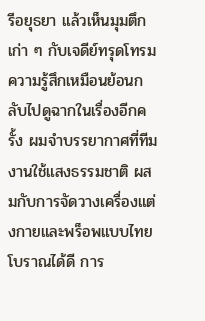รีอยุธยา แล้วเห็นมุมตึกเก่า ๆ กับเจดีย์ทรุดโทรม ความรู้สึกเหมือนย้อนกลับไปดูฉากในเรื่องอีกครั้ง ผมจำบรรยากาศที่ทีมงานใช้แสงธรรมชาติ ผสมกับการจัดวางเครื่องแต่งกายและพร็อพแบบไทยโบราณได้ดี การ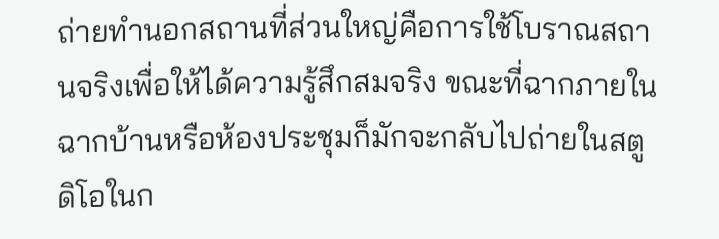ถ่ายทำนอกสถานที่ส่วนใหญ่คือการใช้โบราณสถานจริงเพื่อให้ได้ความรู้สึกสมจริง ขณะที่ฉากภายในฉากบ้านหรือห้องประชุมก็มักจะกลับไปถ่ายในสตูดิโอในก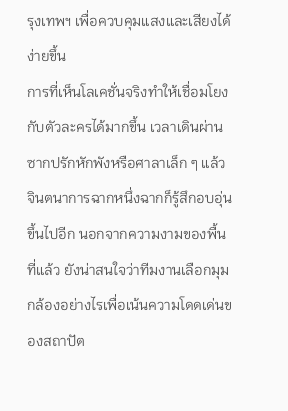รุงเทพฯ เพื่อควบคุมแสงและเสียงได้ง่ายขึ้น
การที่เห็นโลเคชั่นจริงทำให้เชื่อมโยงกับตัวละครได้มากขึ้น เวลาเดินผ่านซากปรักหักพังหรือศาลาเล็ก ๆ แล้วจินตนาการฉากหนึ่งฉากก็รู้สึกอบอุ่นขึ้นไปอีก นอกจากความงามของพื้นที่แล้ว ยังน่าสนใจว่าทีมงานเลือกมุมกล้องอย่างไรเพื่อเน้นความโดดเด่นของสถาปัต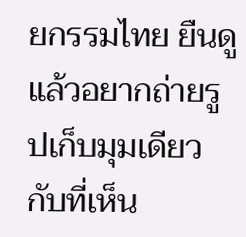ยกรรมไทย ยืนดูแล้วอยากถ่ายรูปเก็บมุมเดียวกับที่เห็น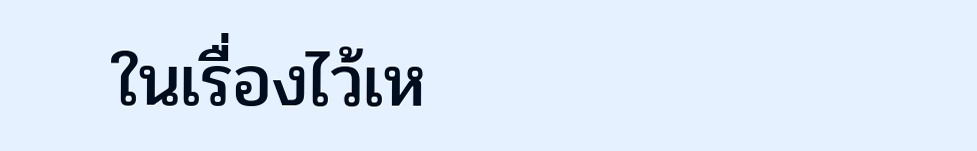ในเรื่องไว้เห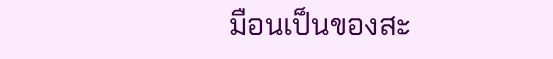มือนเป็นของสะ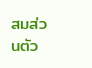สมส่วนตัว